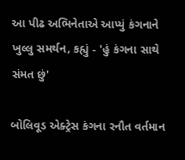આ પીઢ અભિનેતાએ આપ્યું કંગનાને ખુલ્લુ સમર્થન, કહ્યું - 'હું કંગના સાથે સંમત છું'

બોલિવૂડ એક્ટ્રેસ કંગના રનૌત વર્તમાન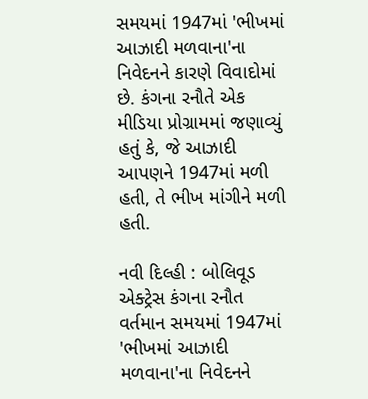સમયમાં 1947માં 'ભીખમાં આઝાદી મળવાના'ના નિવેદનને કારણે વિવાદોમાં છે. કંગના રનૌતે એક મીડિયા પ્રોગ્રામમાં જણાવ્યું હતું કે, જે આઝાદી આપણને 1947માં મળી હતી, તે ભીખ માંગીને મળી હતી.

નવી દિલ્હી : બોલિવૂડ એક્ટ્રેસ કંગના રનૌત વર્તમાન સમયમાં 1947માં 'ભીખમાં આઝાદી મળવાના'ના નિવેદનને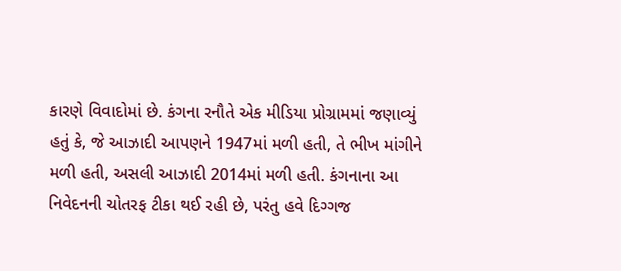કારણે વિવાદોમાં છે. કંગના રનૌતે એક મીડિયા પ્રોગ્રામમાં જણાવ્યું હતું કે, જે આઝાદી આપણને 1947માં મળી હતી, તે ભીખ માંગીને મળી હતી, અસલી આઝાદી 2014માં મળી હતી. કંગનાના આ નિવેદનની ચોતરફ ટીકા થઈ રહી છે, પરંતુ હવે દિગ્ગજ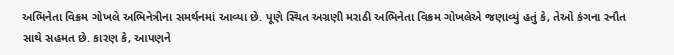અભિનેતા વિક્રમ ગોખલે અભિનેત્રીના સમર્થનમાં આવ્યા છે. પૂણે સ્થિત અગ્રણી મરાઠી અભિનેતા વિક્રમ ગોખલેએ જણાવ્યું હતું કે, તેઓ કંગના રનૌત સાથે સહમત છે. કારણ કે, આપણને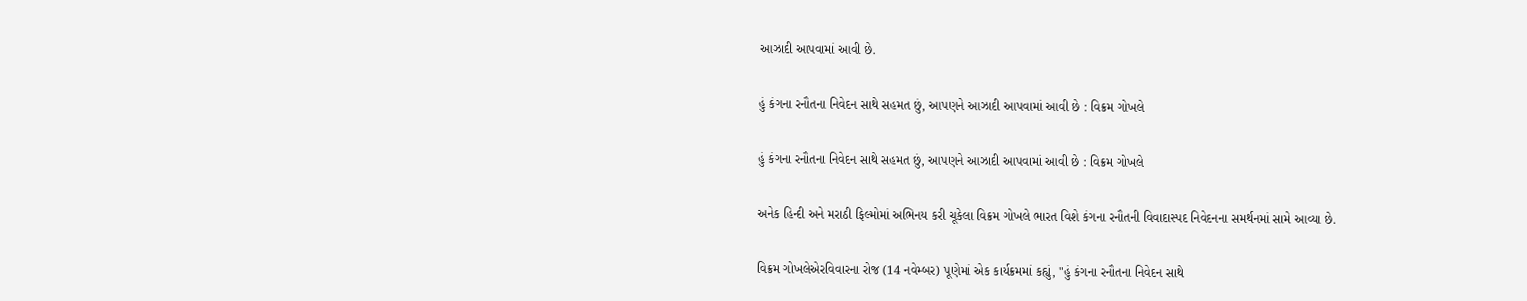આઝાદી આપવામાં આવી છે.

હું કંગના રનૌતના નિવેદન સાથે સહમત છું, આપણને આઝાદી આપવામાં આવી છે : વિક્રમ ગોખલે

હું કંગના રનૌતના નિવેદન સાથે સહમત છું, આપણને આઝાદી આપવામાં આવી છે : વિક્રમ ગોખલે

અનેક હિન્દી અને મરાઠી ફિલ્મોમાં અભિનય કરી ચૂકેલા વિક્રમ ગોખલે ભારત વિશે કંગના રનૌતની વિવાદાસ્પદ નિવેદનના સમર્થનમાં સામે આવ્યા છે.

વિક્રમ ગોખલેએરવિવારના રોજ (14 નવેમ્બર) પૂણેમાં એક કાર્યક્રમમાં કહ્યું, "હું કંગના રનૌતના નિવેદન સાથે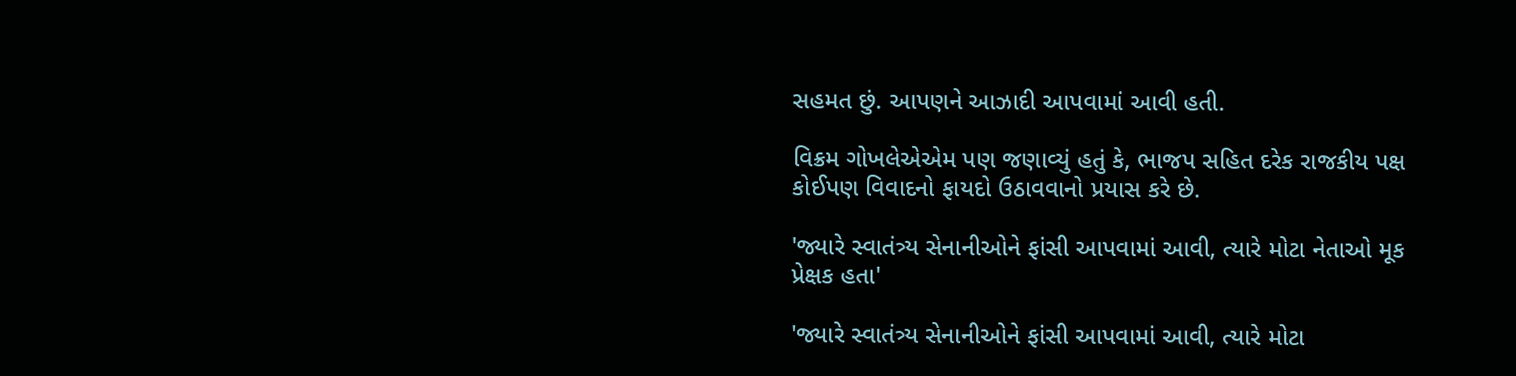સહમત છું. આપણને આઝાદી આપવામાં આવી હતી.

વિક્રમ ગોખલેએએમ પણ જણાવ્યું હતું કે, ભાજપ સહિત દરેક રાજકીય પક્ષ કોઈપણ વિવાદનો ફાયદો ઉઠાવવાનો પ્રયાસ કરે છે.

'જ્યારે સ્વાતંત્ર્ય સેનાનીઓને ફાંસી આપવામાં આવી, ત્યારે મોટા નેતાઓ મૂક પ્રેક્ષક હતા'

'જ્યારે સ્વાતંત્ર્ય સેનાનીઓને ફાંસી આપવામાં આવી, ત્યારે મોટા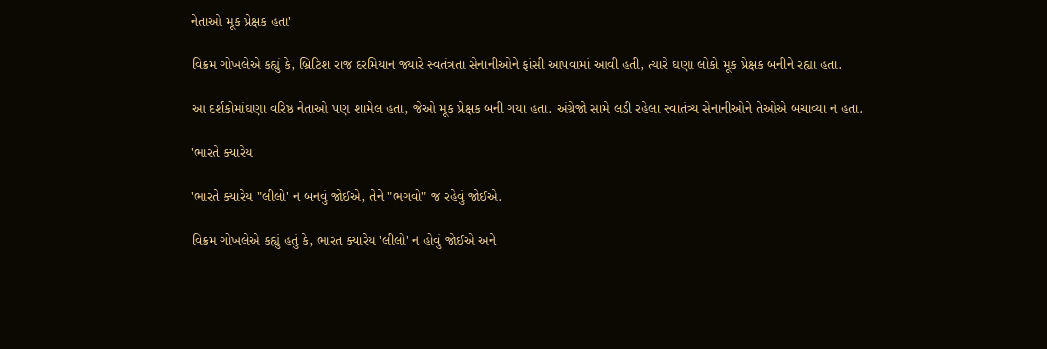નેતાઓ મૂક પ્રેક્ષક હતા'

વિક્રમ ગોખલેએ કહ્યું કે, બ્રિટિશ રાજ દરમિયાન જ્યારે સ્વતંત્રતા સેનાનીઓને ફાંસી આપવામાં આવી હતી, ત્યારે ઘણા લોકો મૂક પ્રેક્ષક બનીને રહ્યા હતા.

આ દર્શકોમાંઘણા વરિષ્ઠ નેતાઓ પણ શામેલ હતા, જેઓ મૂક પ્રેક્ષક બની ગયા હતા. અંગ્રેજો સામે લડી રહેલા સ્વાતંત્ર્ય સેનાનીઓને તેઓએ બચાવ્યા ન હતા.

'ભારતે ક્યારેય

'ભારતે ક્યારેય "લીલો' ન બનવું જોઈએ, તેને "ભગવો" જ રહેવું જોઈએ.

વિક્રમ ગોખલેએ કહ્યું હતું કે, ભારત ક્યારેય 'લીલો' ન હોવું જોઈએ અને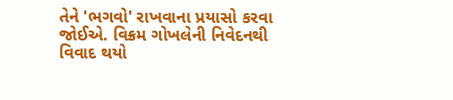તેને 'ભગવો' રાખવાના પ્રયાસો કરવા જોઈએ. વિક્રમ ગોખલેની નિવેદનથી વિવાદ થયો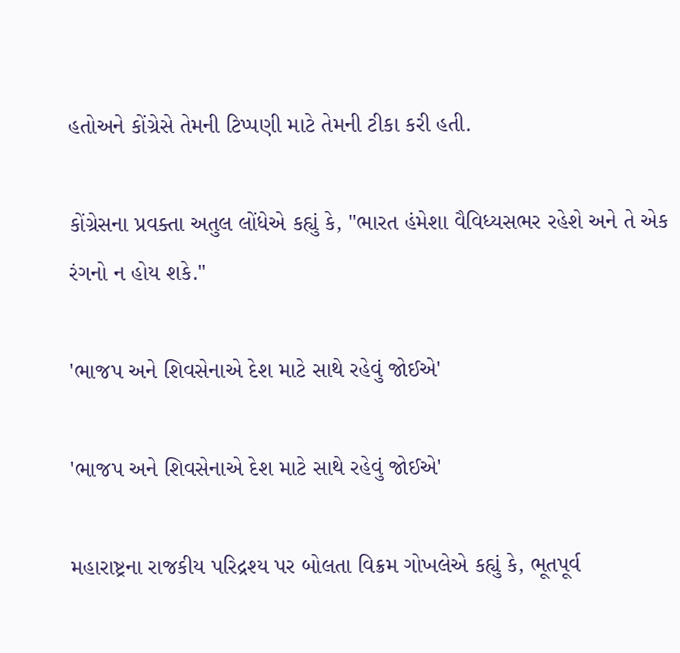હતોઅને કોંગ્રેસે તેમની ટિપ્પણી માટે તેમની ટીકા કરી હતી.

કોંગ્રેસના પ્રવક્તા અતુલ લોંધેએ કહ્યું કે, "ભારત હંમેશા વૈવિધ્યસભર રહેશે અને તે એક રંગનો ન હોય શકે."

'ભાજપ અને શિવસેનાએ દેશ માટે સાથે રહેવું જોઈએ'

'ભાજપ અને શિવસેનાએ દેશ માટે સાથે રહેવું જોઈએ'

મહારાષ્ટ્રના રાજકીય પરિદ્રશ્ય પર બોલતા વિક્રમ ગોખલેએ કહ્યું કે, ભૂતપૂર્વ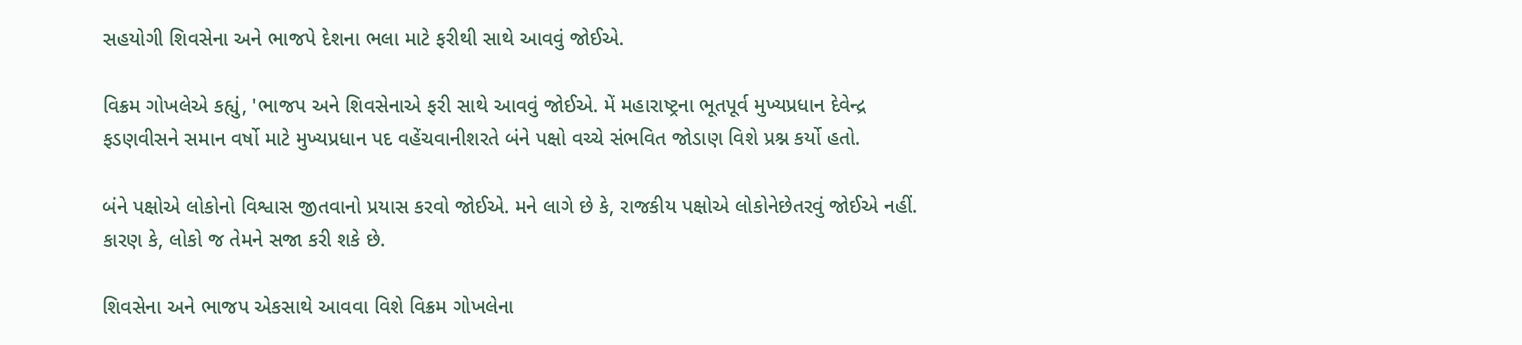સહયોગી શિવસેના અને ભાજપે દેશના ભલા માટે ફરીથી સાથે આવવું જોઈએ.

વિક્રમ ગોખલેએ કહ્યું, 'ભાજપ અને શિવસેનાએ ફરી સાથે આવવું જોઈએ. મેં મહારાષ્ટ્રના ભૂતપૂર્વ મુખ્યપ્રધાન દેવેન્દ્ર ફડણવીસને સમાન વર્ષો માટે મુખ્યપ્રધાન પદ વહેંચવાનીશરતે બંને પક્ષો વચ્ચે સંભવિત જોડાણ વિશે પ્રશ્ન કર્યો હતો.

બંને પક્ષોએ લોકોનો વિશ્વાસ જીતવાનો પ્રયાસ કરવો જોઈએ. મને લાગે છે કે, રાજકીય પક્ષોએ લોકોનેછેતરવું જોઈએ નહીં. કારણ કે, લોકો જ તેમને સજા કરી શકે છે.

શિવસેના અને ભાજપ એકસાથે આવવા વિશે વિક્રમ ગોખલેના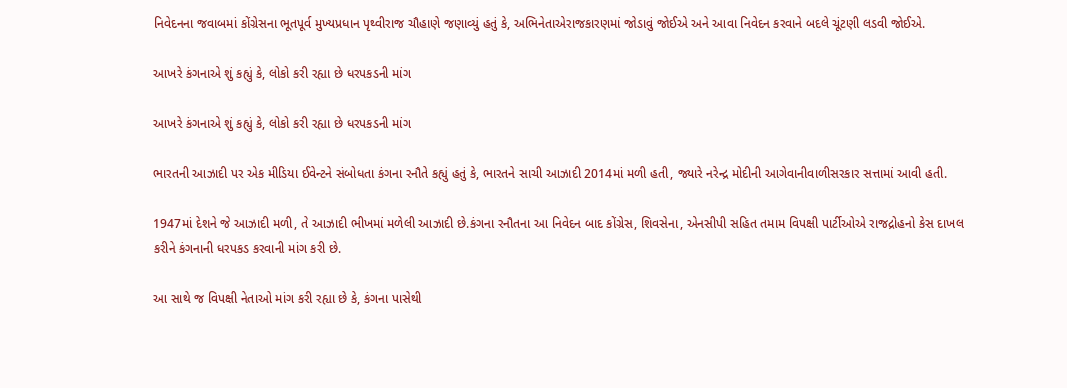નિવેદનના જવાબમાં કોંગ્રેસના ભૂતપૂર્વ મુખ્યપ્રધાન પૃથ્વીરાજ ચૌહાણે જણાવ્યું હતું કે, અભિનેતાએરાજકારણમાં જોડાવું જોઈએ અને આવા નિવેદન કરવાને બદલે ચૂંટણી લડવી જોઈએ.

આખરે કંગનાએ શું કહ્યું કે, લોકો કરી રહ્યા છે ધરપકડની માંગ

આખરે કંગનાએ શું કહ્યું કે, લોકો કરી રહ્યા છે ધરપકડની માંગ

ભારતની આઝાદી પર એક મીડિયા ઈવેન્ટને સંબોધતા કંગના રનૌતે કહ્યું હતું કે, ભારતને સાચી આઝાદી 2014માં મળી હતી, જ્યારે નરેન્દ્ર મોદીની આગેવાનીવાળીસરકાર સત્તામાં આવી હતી.

1947માં દેશને જે આઝાદી મળી, તે આઝાદી ભીખમાં મળેલી આઝાદી છે.કંગના રનૌતના આ નિવેદન બાદ કોંગ્રેસ, શિવસેના, એનસીપી સહિત તમામ વિપક્ષી પાર્ટીઓએ રાજદ્રોહનો કેસ દાખલ કરીને કંગનાની ધરપકડ કરવાની માંગ કરી છે.

આ સાથે જ વિપક્ષી નેતાઓ માંગ કરી રહ્યા છે કે, કંગના પાસેથી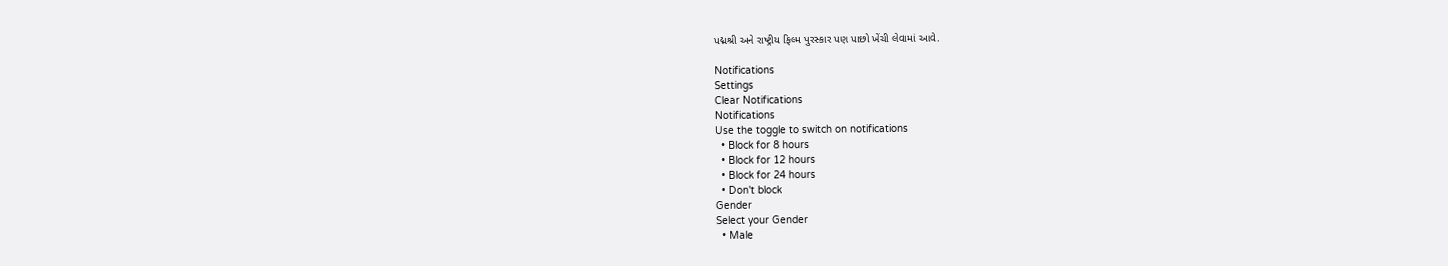પદ્મશ્રી અને રાષ્ટ્રીય ફિલ્મ પુરસ્કાર પણ પાછો ખેંચી લેવામાં આવે.

Notifications
Settings
Clear Notifications
Notifications
Use the toggle to switch on notifications
  • Block for 8 hours
  • Block for 12 hours
  • Block for 24 hours
  • Don't block
Gender
Select your Gender
  • Male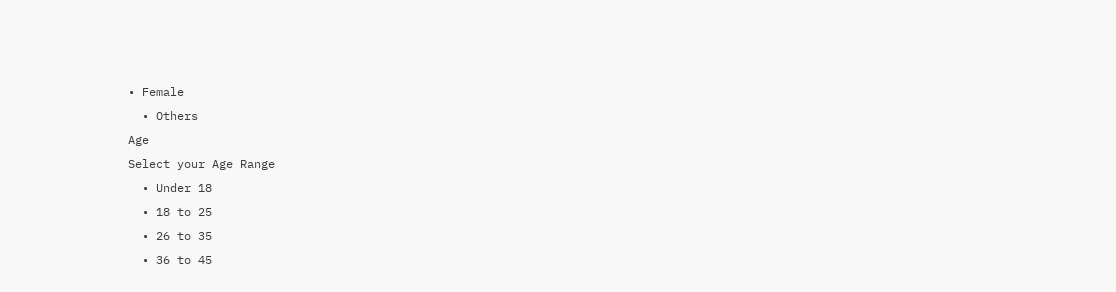• Female
  • Others
Age
Select your Age Range
  • Under 18
  • 18 to 25
  • 26 to 35
  • 36 to 45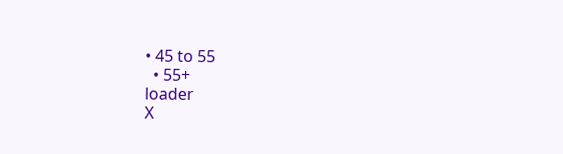• 45 to 55
  • 55+
loader
X